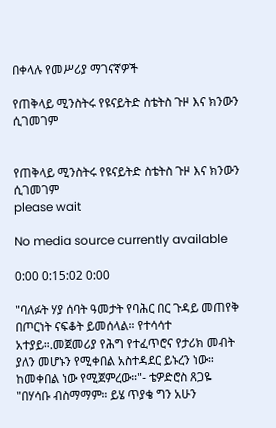በቀላሉ የመሥሪያ ማገናኛዎች

የጠቅላይ ሚንስትሩ የዩናይትድ ስቴትስ ጉዞ እና ክንውን ሲገመገም


የጠቅላይ ሚንስትሩ የዩናይትድ ስቴትስ ጉዞ እና ክንውን ሲገመገም
please wait

No media source currently available

0:00 0:15:02 0:00

"ባለፉት ሃያ ሰባት ዓመታት የባሕር በር ጉዳይ መጠየቅ በጦርነት ናፍቆት ይመሰላል። የተሳሳተ አተያይ።.መጀመሪያ የሕግ የተፈጥሮና የታሪክ መብት ያለን መሆኑን የሚቀበል አስተዳደር ይኑረን ነው። ከመቀበል ነው የሚጀምረው።"- ቴዎድሮስ ጸጋዬ "በሃሳቡ ብስማማም። ይሄ ጥያቄ ግን አሁን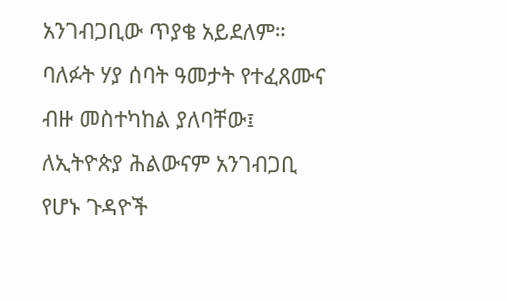አንገብጋቢው ጥያቄ አይደለም። ባለፉት ሃያ ሰባት ዓመታት የተፈጸሙና ብዙ መስተካከል ያለባቸው፤ ለኢትዮጵያ ሕልውናም አንገብጋቢ የሆኑ ጉዳዮች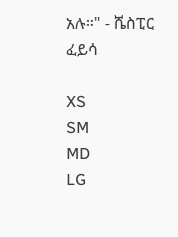አሉ።" - ሼስፒር ፈይሳ

XS
SM
MD
LG